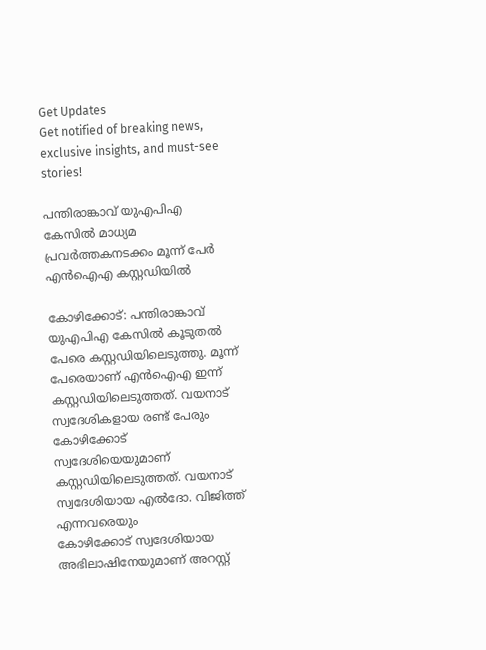Get Updates
Get notified of breaking news, exclusive insights, and must-see stories!

പന്തിരാങ്കാവ് യുഎപിഎ കേസില്‍ മാധ്യമ പ്രവര്‍ത്തകനടക്കം മൂന്ന് പേര്‍ എന്‍ഐഎ കസ്റ്റഡിയില്‍

കോഴിക്കോട്: പന്തിരാങ്കാവ് യുഎപിഎ കേസില്‍ കൂടുതല്‍ പേരെ കസ്റ്റഡിയിലെടുത്തു. മൂന്ന് പേരെയാണ് എന്‍ഐഎ ഇന്ന് കസ്റ്റഡിയിലെടുത്തത്. വയനാട് സ്വദേശികളായ രണ്ട് പേരും കോഴിക്കോട് സ്വദേശിയെയുമാണ് കസ്റ്റഡിയിലെടുത്തത്. വയനാട് സ്വദേശിയായ എല്‍ദോ. വിജിത്ത് എന്നവരെയും
കോഴിക്കോട് സ്വദേശിയായ അഭിലാഷിനേയുമാണ് അറസ്റ്റ്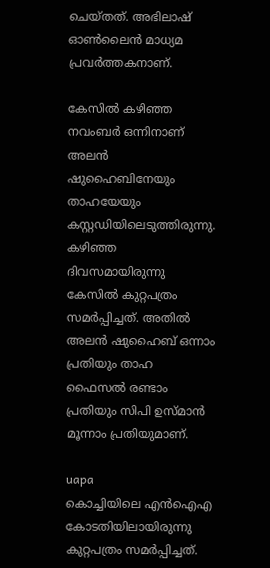ചെയ്തത്. അഭിലാഷ് ഓണ്‍ലൈന്‍ മാധ്യമ പ്രവര്‍ത്തകനാണ്.

കേസില്‍ കഴിഞ്ഞ നവംബര്‍ ഒന്നിനാണ് അലന്‍ ഷുഹൈബിനേയും താഹയേയും കസ്റ്റഡിയിലെടുത്തിരുന്നു. കഴിഞ്ഞ ദിവസമായിരുന്നു കേസില്‍ കുറ്റപത്രം സമര്‍പ്പിച്ചത്. അതില്‍ അലന്‍ ഷുഹൈബ് ഒന്നാം പ്രതിയും താഹ ഫൈസല്‍ രണ്ടാം പ്രതിയും സിപി ഉസ്മാന്‍ മൂന്നാം പ്രതിയുമാണ്.

uapa
കൊച്ചിയിലെ എന്‍ഐഎ കോടതിയിലായിരുന്നു കുറ്റപത്രം സമര്‍പ്പിച്ചത്.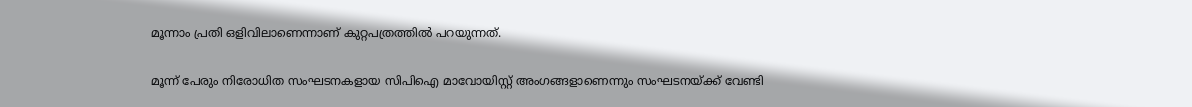മൂന്നാം പ്രതി ഒളിവിലാണെന്നാണ് കുറ്റപത്രത്തില്‍ പറയുന്നത്.

മൂന്ന് പേരും നിരോധിത സംഘടനകളായ സിപിഐ മാവോയിസ്റ്റ് അംഗങ്ങളാണെന്നും സംഘടനയ്ക്ക് വേണ്ടി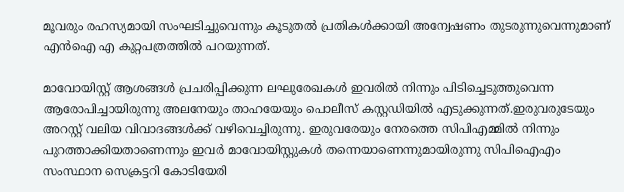മൂവരും രഹസ്യമായി സംഘടിച്ചുവെന്നും കൂടുതല്‍ പ്രതികള്‍ക്കായി അന്വേഷണം തുടരുന്നുവെന്നുമാണ് എന്‍ഐ എ കുറ്റപത്രത്തില്‍ പറയുന്നത്.

മാവോയിസ്റ്റ് ആശങ്ങള്‍ പ്രചരിപ്പിക്കുന്ന ലഘുരേഖകള്‍ ഇവരില്‍ നിന്നും പിടിച്ചെടുത്തുവെന്ന ആരോപിച്ചായിരുന്നു അലനേയും താഹയേയും പൊലീസ് കസ്റ്റഡിയില്‍ എടുക്കുന്നത്.ഇരുവരുടേയും അറസ്റ്റ് വലിയ വിവാദങ്ങള്‍ക്ക് വഴിവെച്ചിരുന്നു. ഇരുവരേയും നേരത്തെ സിപിഎമ്മില്‍ നിന്നും പുറത്താക്കിയതാണെന്നും ഇവര്‍ മാവോയിസ്റ്റുകള്‍ തന്നെയാണെന്നുമായിരുന്നു സിപിഐഎം സംസ്ഥാന സെക്രട്ടറി കോടിയേരി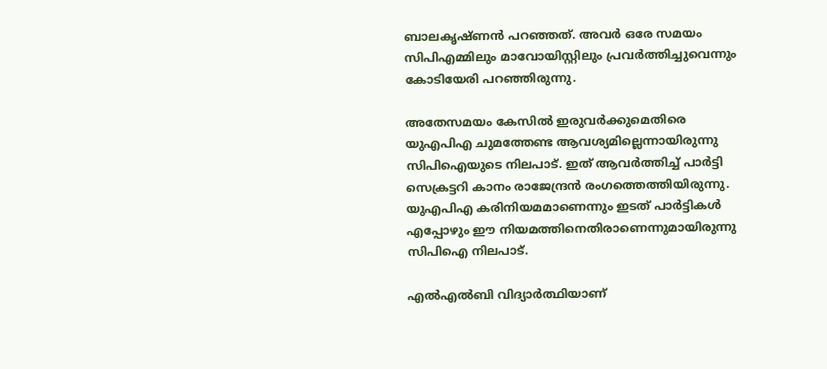ബാലകൃഷ്ണന്‍ പറഞ്ഞത്. അവര്‍ ഒരേ സമയം സിപിഎമ്മിലും മാവോയിസ്റ്റിലും പ്രവര്‍ത്തിച്ചുവെന്നും കോടിയേരി പറഞ്ഞിരുന്നു.

അതേസമയം കേസില്‍ ഇരുവര്‍ക്കുമെതിരെ യുഎപിഎ ചുമത്തേണ്ട ആവശ്യമില്ലെന്നായിരുന്നു സിപിഐയുടെ നിലപാട്. ഇത് ആവര്‍ത്തിച്ച് പാര്‍ട്ടി സെക്രട്ടറി കാനം രാജേന്ദ്രന്‍ രംഗത്തെത്തിയിരുന്നു. യുഎപിഎ കരിനിയമമാണെന്നും ഇടത് പാര്‍ട്ടികള്‍ എപ്പോഴും ഈ നിയമത്തിനെതിരാണെന്നുമായിരുന്നു സിപിഐ നിലപാട്.

എല്‍എല്‍ബി വിദ്യാര്‍ത്ഥിയാണ്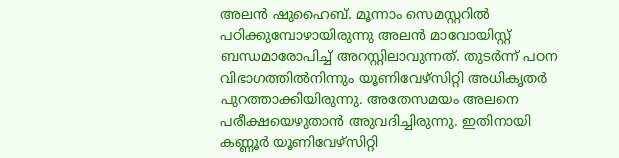അലന്‍ ഷുഹൈബ്. മൂന്നാം സെമസ്റ്ററില്‍ പഠിക്കുമ്പോഴായിരുന്നു അലന്‍ മാവോയിസ്റ്റ് ബന്ധമാരോപിച്ച് അറസ്റ്റിലാവുന്നത്. തുടര്‍ന്ന് പഠന വിഭാഗത്തില്‍നിന്നും യൂണിവേഴ്സിറ്റി അധികൃതര്‍ പുറത്താക്കിയിരുന്നു. അതേസമയം അലനെ പരീക്ഷയെഴുതാന്‍ അുവദിച്ചിരുന്നു. ഇതിനായി കണ്ണൂര്‍ യൂണിവേഴ്‌സിറ്റി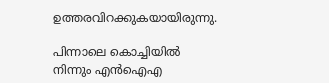ഉത്തരവിറക്കുകയായിരുന്നു.

പിന്നാലെ കൊച്ചിയില്‍ നിന്നും എന്‍ഐഎ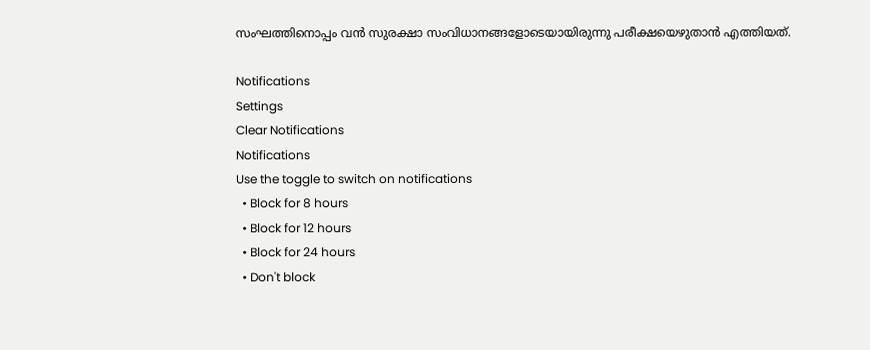സംഘത്തിനൊപ്പം വന്‍ സുരക്ഷാ സംവിധാനങ്ങളോടെയായിരുന്നു പരീക്ഷയെഴുതാന്‍ എത്തിയത്.

Notifications
Settings
Clear Notifications
Notifications
Use the toggle to switch on notifications
  • Block for 8 hours
  • Block for 12 hours
  • Block for 24 hours
  • Don't block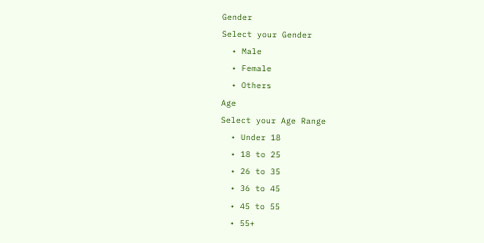Gender
Select your Gender
  • Male
  • Female
  • Others
Age
Select your Age Range
  • Under 18
  • 18 to 25
  • 26 to 35
  • 36 to 45
  • 45 to 55
  • 55+